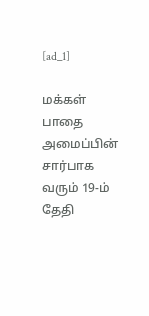[ad_1]

மக்கள் பாதை அமைப்பின் சார்பாக வரும் 19-ம் தேதி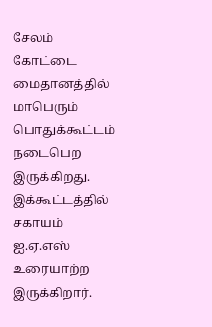சேலம் கோட்டை மைதானத்தில் மாபெரும் பொதுக்கூட்டம் நடைபெற இருக்கிறது. இக்கூட்டத்தில் சகாயம் ஐ.ஏ.எஸ் உரையாற்ற இருக்கிறார்.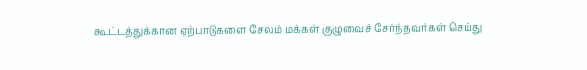கூட்டத்துக்கான ஏற்பாடுகளை சேலம் மக்கள் குழுவைச் சேர்ந்தவர்கள் செய்து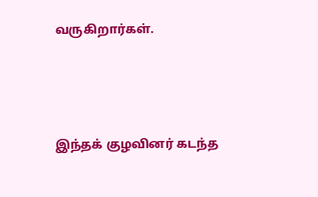வருகிறார்கள்.



இந்தக் குழவினர் கடந்த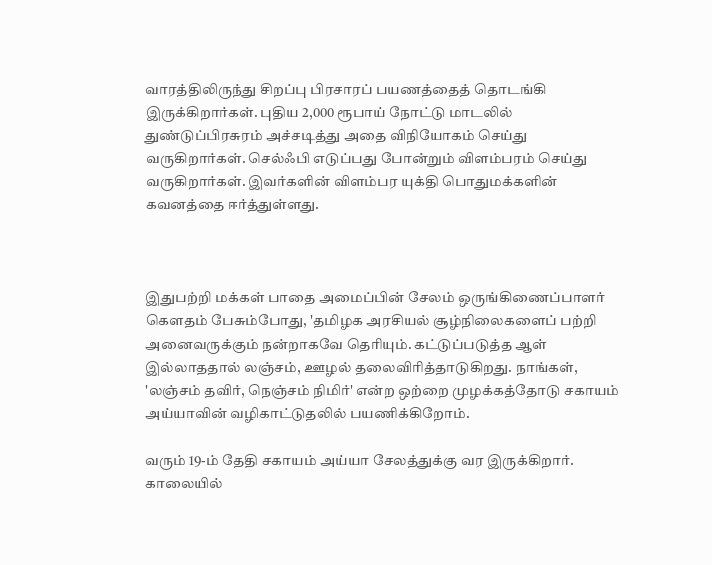வாரத்திலிருந்து சிறப்பு பிரசாரப் பயணத்தைத் தொடங்கி இருக்கிறார்கள். புதிய 2,000 ரூபாய் நோட்டு மாடலில் துண்டுப்பிரசுரம் அச்சடித்து அதை விநியோகம் செய்து வருகிறார்கள். செல்ஃபி எடுப்பது போன்றும் விளம்பரம் செய்து வருகிறார்கள். இவர்களின் விளம்பர யுக்தி பொதுமக்களின் கவனத்தை ஈர்த்துள்ளது.



இதுபற்றி மக்கள் பாதை அமைப்பின் சேலம் ஒருங்கிணைப்பாளர் கெளதம் பேசும்போது, 'தமிழக அரசியல் சூழ்நிலைகளைப் பற்றி அனைவருக்கும் நன்றாகவே தெரியும். கட்டுப்படுத்த ஆள் இல்லாததால் லஞ்சம், ஊழல் தலைவிரித்தாடுகிறது. நாங்கள், 'லஞ்சம் தவிர், நெஞ்சம் நிமிர்' என்ற ஒற்றை முழக்கத்தோடு சகாயம் அய்யாவின் வழிகாட்டுதலில் பயணிக்கிறோம்.

வரும் 19-ம் தேதி சகாயம் அய்யா சேலத்துக்கு வர இருக்கிறார். காலையில்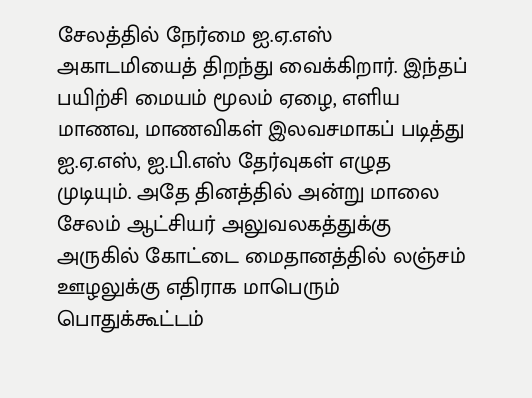சேலத்தில் நேர்மை ஐ.ஏ.எஸ் அகாடமியைத் திறந்து வைக்கிறார். இந்தப் பயிற்சி மையம் மூலம் ஏழை, எளிய மாணவ, மாணவிகள் இலவசமாகப் படித்து ஐ.ஏ.எஸ், ஐ.பி.எஸ் தேர்வுகள் எழுத முடியும். அதே தினத்தில் அன்று மாலை சேலம் ஆட்சியர் அலுவலகத்துக்கு அருகில் கோட்டை மைதானத்தில் லஞ்சம் ஊழலுக்கு எதிராக மாபெரும் பொதுக்கூட்டம்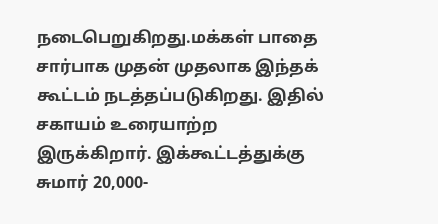நடைபெறுகிறது.மக்கள் பாதை சார்பாக முதன் முதலாக இந்தக் கூட்டம் நடத்தப்படுகிறது. இதில் சகாயம் உரையாற்ற இருக்கிறார். இக்கூட்டத்துக்கு சுமார் 20,000-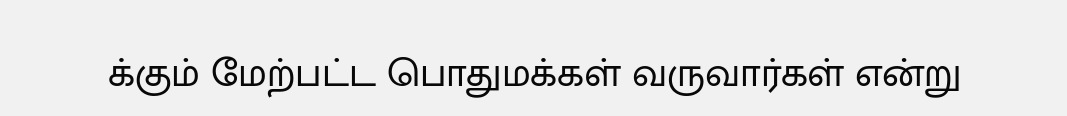க்கும் மேற்பட்ட பொதுமக்கள் வருவார்கள் என்று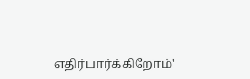எதிர்பார்க்கிறோம்'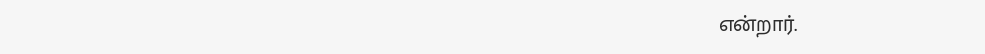என்றார்.